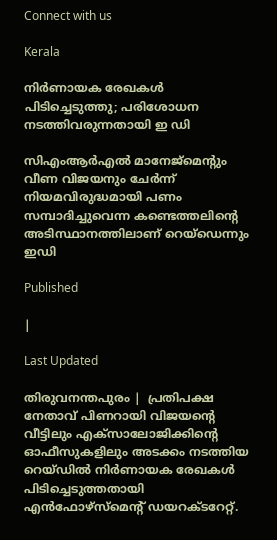Connect with us

Kerala

നിര്‍ണായക രേഖകള്‍ പിടിച്ചെടുത്തു; പരിശോധന നടത്തിവരുന്നതായി ഇ ഡി

സിഎംആര്‍എല്‍ മാനേജ്മെന്റും വീണ വിജയനും ചേര്‍ന്ന് നിയമവിരുദ്ധമായി പണം സമ്പാദിച്ചുവെന്ന കണ്ടെത്തലിന്റെ അടിസ്ഥാനത്തിലാണ് റെയ്‌ഡെന്നും ഇഡി

Published

|

Last Updated

തിരുവനന്തപുരം |  പ്രതിപക്ഷ നേതാവ് പിണറായി വിജയന്റെ വീട്ടിലും എക്‌സാലോജിക്കിന്റെ ഓഫീസുകളിലും അടക്കം നടത്തിയ റെയ്ഡില്‍ നിര്‍ണായക രേഖകള്‍ പിടിച്ചെടുത്തതായി എന്‍ഫോഴ്‌സ്‌മെന്റ് ഡയറക്ടറേറ്റ്.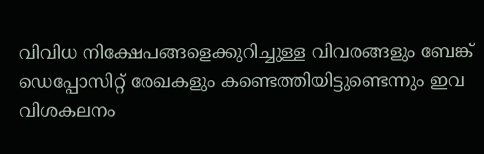വിവിധ നിക്ഷേപങ്ങളെക്കുറിച്ചുള്ള വിവരങ്ങളും ബേങ്ക് ഡെപ്പോസിറ്റ് രേഖകളും കണ്ടെത്തിയിട്ടുണ്ടെന്നും ഇവ വിശകലനം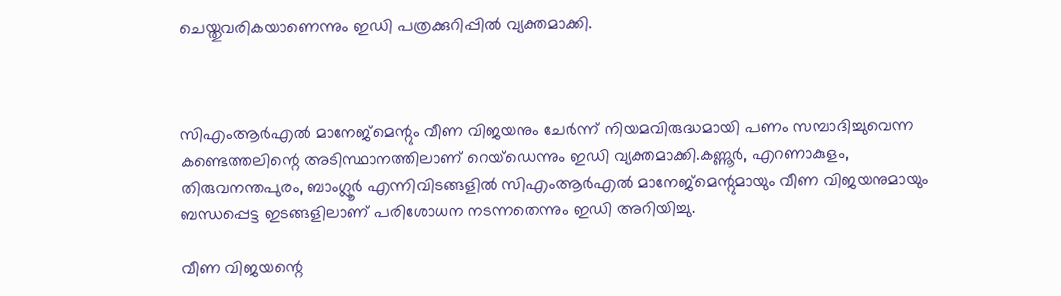ചെയ്തുവരികയാണെന്നും ഇഡി പത്രക്കുറിപ്പില്‍ വ്യക്തമാക്കി.



സിഎംആര്‍എല്‍ മാനേജ്മെന്റും വീണ വിജയനും ചേര്‍ന്ന് നിയമവിരുദ്ധമായി പണം സമ്പാദിച്ചുവെന്ന കണ്ടെത്തലിന്റെ അടിസ്ഥാനത്തിലാണ് റെയ്‌ഡെന്നും ഇഡി വ്യക്തമാക്കി.കണ്ണൂര്‍, എറണാകുളം, തിരുവനന്തപുരം, ബാംഗ്ലൂര്‍ എന്നിവിടങ്ങളില്‍ സിഎംആര്‍എല്‍ മാനേജ്മെന്റുമായും വീണ വിജയനുമായും ബന്ധപ്പെട്ട ഇടങ്ങളിലാണ് പരിശോധന നടന്നതെന്നും ഇഡി അറിയിച്ചു.

വീണ വിജയന്റെ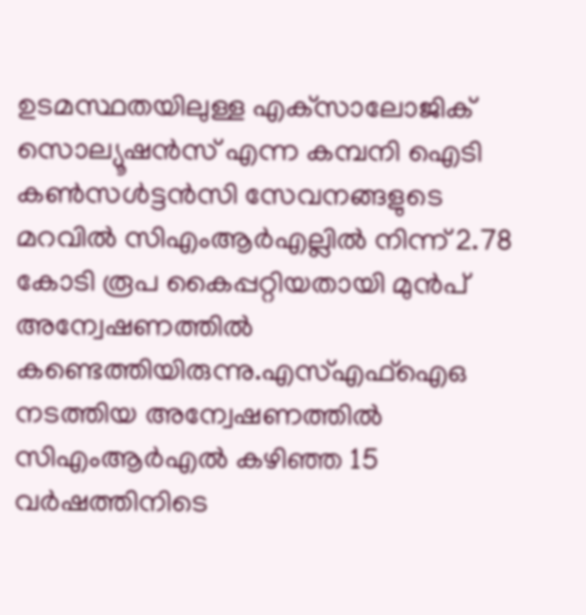ഉടമസ്ഥതയിലുള്ള എക്‌സാലോജിക് സൊല്യൂഷന്‍സ് എന്ന കമ്പനി ഐടി കണ്‍സള്‍ട്ടന്‍സി സേവനങ്ങളുടെ മറവില്‍ സിഎംആര്‍എല്ലില്‍ നിന്ന് 2.78 കോടി രൂപ കൈപ്പറ്റിയതായി മുന്‍പ് അന്വേഷണത്തില്‍ കണ്ടെത്തിയിരുന്നു.എസ്എഫ്‌ഐഒ നടത്തിയ അന്വേഷണത്തില്‍ സിഎംആര്‍എല്‍ കഴിഞ്ഞ 15 വര്‍ഷത്തിനിടെ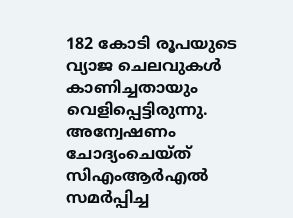182 കോടി രൂപയുടെ വ്യാജ ചെലവുകള്‍ കാണിച്ചതായും വെളിപ്പെട്ടിരുന്നു. അന്വേഷണം ചോദ്യംചെയ്ത് സിഎംആര്‍എല്‍ സമര്‍പ്പിച്ച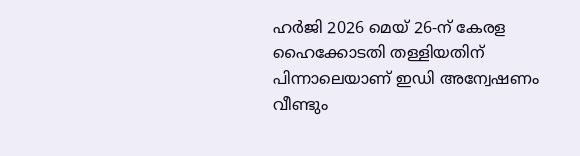ഹര്‍ജി 2026 മെയ് 26-ന് കേരള ഹൈക്കോടതി തള്ളിയതിന് പിന്നാലെയാണ് ഇഡി അന്വേഷണം വീണ്ടും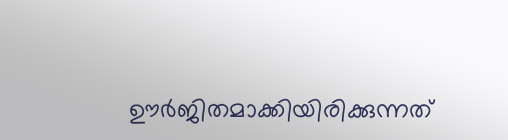ഊര്‍ജിതമാക്കിയിരിക്കുന്നത്